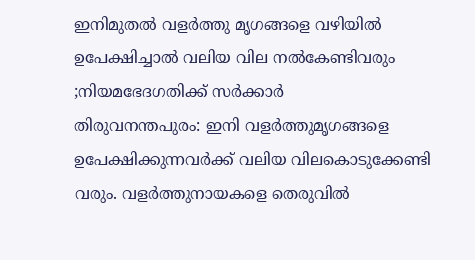ഇനിമുതൽ വളർത്തു മൃഗങ്ങളെ വഴിയിൽ ഉപേക്ഷിച്ചാൽ വലിയ വില നൽകേണ്ടിവരും ;നിയമഭേദഗതിക്ക് സർക്കാർ
തിരുവനന്തപുരം: ഇനി വളർത്തുമൃഗങ്ങളെ ഉപേക്ഷിക്കുന്നവർക്ക് വലിയ വിലകൊടുക്കേണ്ടി വരും. വളർത്തുനായകളെ തെരുവിൽ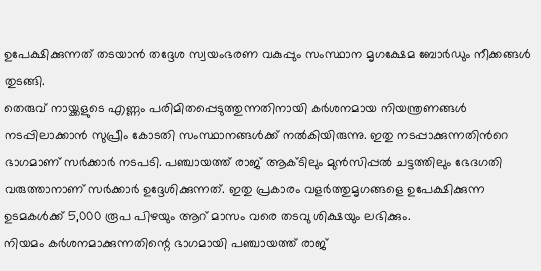ഉപേക്ഷിക്കുന്നത് തടയാൻ തദ്ദേശ സ്വയംഭരണ വകുപ്പും സംസ്ഥാന മൃഗക്ഷേമ ബോർഡും നീക്കങ്ങൾ തുടങ്ങി.
തെരുവ് നായ്ക്കളുടെ എണ്ണം പരിമിതപ്പെടുത്തുന്നതിനായി കർശനമായ നിയന്ത്രണങ്ങൾ നടപ്പിലാക്കാൻ സുപ്രീം കോടതി സംസ്ഥാനങ്ങൾക്ക് നൽകിയിരുന്നു. ഇതു നടപ്പാക്കുന്നതിൻറെ ഭാഗമാണ് സർക്കാർ നടപടി. പഞ്ചായത്ത് രാജ് ആക്ടിലും മുൻസിപ്പൽ ചട്ടത്തിലും ഭേദഗതി വരുത്താനാണ് സർക്കാർ ഉദ്ദേശിക്കുന്നത്. ഇതു പ്രകാരം വളർത്തുമൃഗങ്ങളെ ഉപേക്ഷിക്കുന്ന ഉടമകൾക്ക് 5,000 രൂപ പിഴയും ആറ് മാസം വരെ തടവു ശിക്ഷയും ലഭിക്കും.
നിയമം കർശനമാക്കുന്നതിന്റെ ഭാഗമായി പഞ്ചായത്ത് രാജ്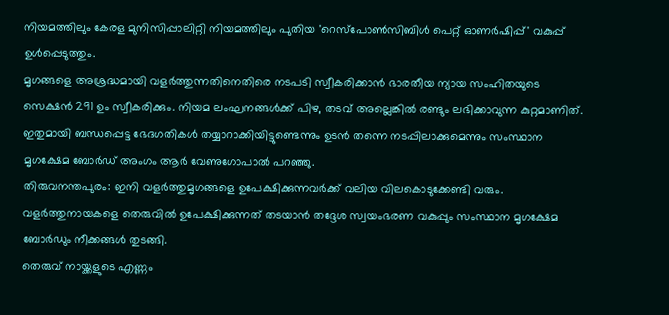നിയമത്തിലും കേരള മുനിസിപ്പാലിറ്റി നിയമത്തിലും പുതിയ 'റെസ്പോൺസിബിൾ പെറ്റ് ഓണർഷിപ്പ്' വകുപ്പ് ഉൾപ്പെടുത്തും.
മൃഗങ്ങളെ അശ്രദ്ധമായി വളർത്തുന്നതിനെതിരെ നടപടി സ്വീകരിക്കാൻ ഭാരതീയ ന്യായ സംഹിതയുടെ സെക്ഷൻ 291 ഉം സ്വീകരിക്കും. നിയമ ലംഘനങ്ങൾക്ക് പിഴ, തടവ് അല്ലെങ്കിൽ രണ്ടും ലഭിക്കാവുന്ന കുറ്റമാണിത്.
ഇതുമായി ബന്ധപ്പെട്ട ഭേദഗതികൾ തയ്യാറാക്കിയിട്ടുണ്ടെന്നും ഉടൻ തന്നെ നടപ്പിലാക്കുമെന്നും സംസ്ഥാന മൃഗക്ഷേമ ബോർഡ് അംഗം ആർ വേണുഗോപാൽ പറഞ്ഞു.
തിരുവനന്തപുരം: ഇനി വളർത്തുമൃഗങ്ങളെ ഉപേക്ഷിക്കുന്നവർക്ക് വലിയ വിലകൊടുക്കേണ്ടി വരും.
വളർത്തുനായകളെ തെരുവിൽ ഉപേക്ഷിക്കുന്നത് തടയാൻ തദ്ദേശ സ്വയംഭരണ വകുപ്പും സംസ്ഥാന മൃഗക്ഷേമ ബോർഡും നീക്കങ്ങൾ തുടങ്ങി.
തെരുവ് നായ്ക്കളുടെ എണ്ണം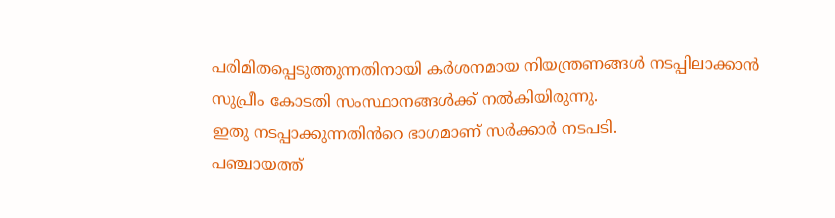പരിമിതപ്പെടുത്തുന്നതിനായി കർശനമായ നിയന്ത്രണങ്ങൾ നടപ്പിലാക്കാൻ സുപ്രീം കോടതി സംസ്ഥാനങ്ങൾക്ക് നൽകിയിരുന്നു.
ഇതു നടപ്പാക്കുന്നതിൻറെ ഭാഗമാണ് സർക്കാർ നടപടി.
പഞ്ചായത്ത്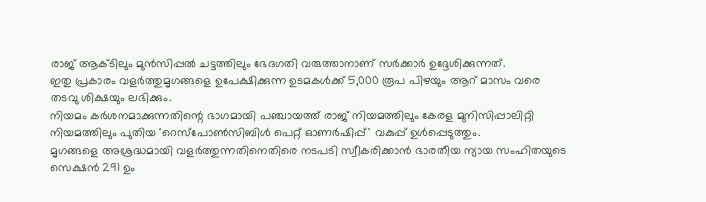രാജ് ആക്ടിലും മുൻസിപ്പൽ ചട്ടത്തിലും ഭേദഗതി വരുത്താനാണ് സർക്കാർ ഉദ്ദേശിക്കുന്നത്.
ഇതു പ്രകാരം വളർത്തുമൃഗങ്ങളെ ഉപേക്ഷിക്കുന്ന ഉടമകൾക്ക് 5,000 രൂപ പിഴയും ആറ് മാസം വരെ തടവു ശിക്ഷയും ലഭിക്കും.
നിയമം കർശനമാക്കുന്നതിന്റെ ഭാഗമായി പഞ്ചായത്ത് രാജ് നിയമത്തിലും കേരള മുനിസിപ്പാലിറ്റി നിയമത്തിലും പുതിയ 'റെസ്പോൺസിബിൾ പെറ്റ് ഓണർഷിപ്പ്' വകുപ്പ് ഉൾപ്പെടുത്തും.
മൃഗങ്ങളെ അശ്രദ്ധമായി വളർത്തുന്നതിനെതിരെ നടപടി സ്വീകരിക്കാൻ ഭാരതീയ ന്യായ സംഹിതയുടെ സെക്ഷൻ 291 ഉം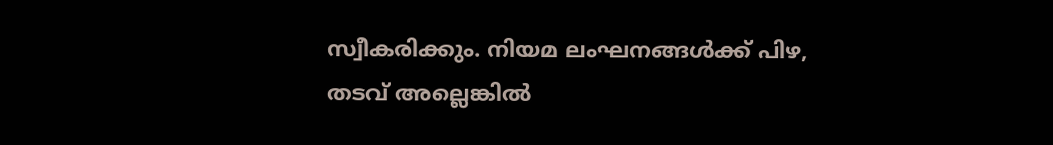സ്വീകരിക്കും. നിയമ ലംഘനങ്ങൾക്ക് പിഴ, തടവ് അല്ലെങ്കിൽ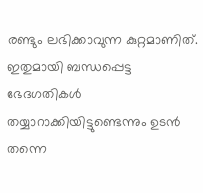രണ്ടും ലഭിക്കാവുന്ന കുറ്റമാണിത്.
ഇതുമായി ബന്ധപ്പെട്ട ഭേദഗതികൾ തയ്യാറാക്കിയിട്ടുണ്ടെന്നും ഉടൻ തന്നെ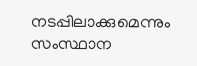നടപ്പിലാക്കുമെന്നും സംസ്ഥാന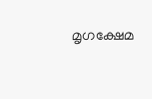മൃഗക്ഷേമ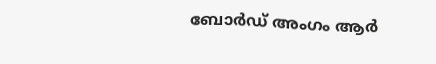ബോർഡ് അംഗം ആർ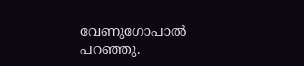വേണുഗോപാൽ പറഞ്ഞു.